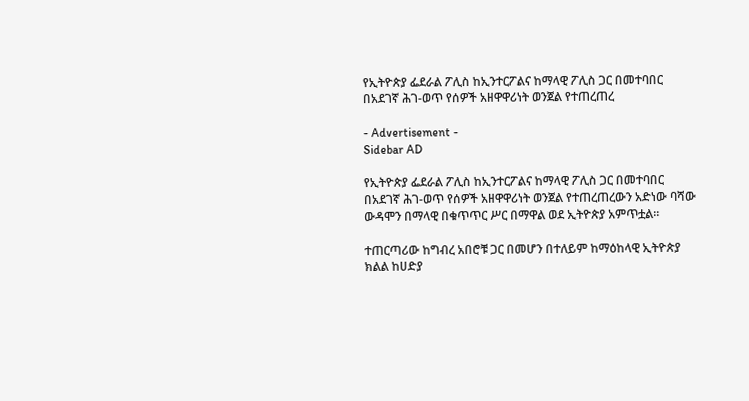የኢትዮጵያ ፌደራል ፖሊስ ከኢንተርፖልና ከማላዊ ፖሊስ ጋር በመተባበር በአደገኛ ሕገ-ወጥ የሰዎች አዘዋዋሪነት ወንጀል የተጠረጠረ

- Advertisement -
Sidebar AD

የኢትዮጵያ ፌደራል ፖሊስ ከኢንተርፖልና ከማላዊ ፖሊስ ጋር በመተባበር በአደገኛ ሕገ-ወጥ የሰዎች አዘዋዋሪነት ወንጀል የተጠረጠረውን አድነው ባሻው ውዳሞን በማላዊ በቁጥጥር ሥር በማዋል ወደ ኢትዮጵያ አምጥቷል።

ተጠርጣሪው ከግብረ አበሮቹ ጋር በመሆን በተለይም ከማዕከላዊ ኢትዮጵያ ክልል ከሀድያ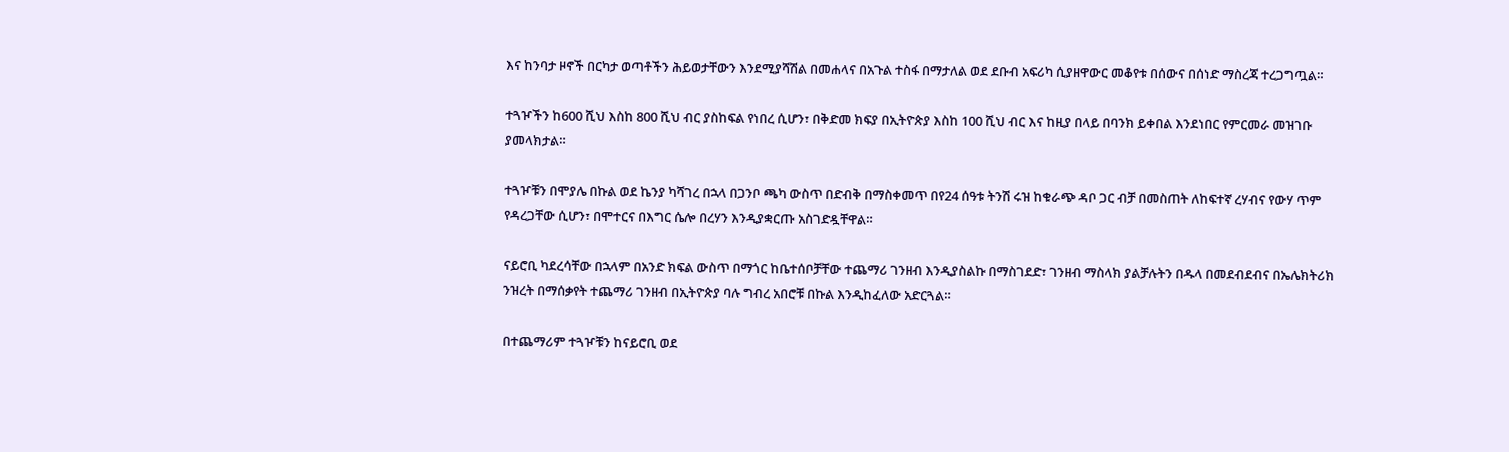እና ከንባታ ዞኖች በርካታ ወጣቶችን ሕይወታቸውን እንደሚያሻሽል በመሐላና በአጉል ተስፋ በማታለል ወደ ደቡብ አፍሪካ ሲያዘዋውር መቆየቱ በሰውና በሰነድ ማስረጃ ተረጋግጧል።

ተጓዦችን ከ600 ሺህ እስከ 800 ሺህ ብር ያስከፍል የነበረ ሲሆን፣ በቅድመ ክፍያ በኢትዮጵያ እስከ 100 ሺህ ብር እና ከዚያ በላይ በባንክ ይቀበል እንደነበር የምርመራ መዝገቡ ያመላክታል።

ተጓዦቹን በሞያሌ በኩል ወደ ኬንያ ካሻገረ በኋላ በጋንቦ ጫካ ውስጥ በድብቅ በማስቀመጥ በየ24 ሰዓቱ ትንሽ ሩዝ ከቁራጭ ዳቦ ጋር ብቻ በመስጠት ለከፍተኛ ረሃብና የውሃ ጥም የዳረጋቸው ሲሆን፣ በሞተርና በእግር ሴሎ በረሃን እንዲያቋርጡ አስገድዷቸዋል።

ናይሮቢ ካደረሳቸው በኋላም በአንድ ክፍል ውስጥ በማጎር ከቤተሰቦቻቸው ተጨማሪ ገንዘብ እንዲያስልኩ በማስገደድ፣ ገንዘብ ማስላክ ያልቻሉትን በዱላ በመደብደብና በኤሌክትሪክ ንዝረት በማሰቃየት ተጨማሪ ገንዘብ በኢትዮጵያ ባሉ ግብረ አበሮቹ በኩል እንዲከፈለው አድርጓል።

በተጨማሪም ተጓዦቹን ከናይሮቢ ወደ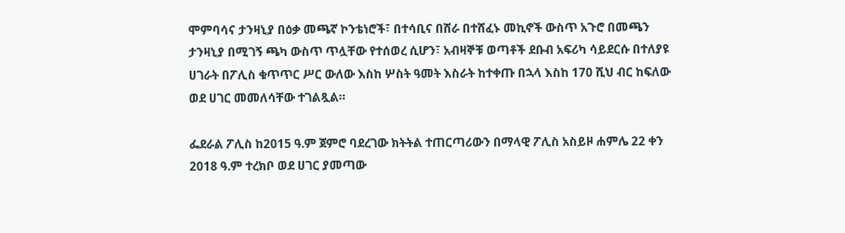ሞምባሳና ታንዛኒያ በዕቃ መጫኛ ኮንቴነሮች፣ በተሳቢና በሸራ በተሸፈኑ መኪኖች ውስጥ አጉሮ በመጫን ታንዛኒያ በሚገኝ ጫካ ውስጥ ጥሏቸው የተሰወረ ሲሆን፣ አብዛኞቹ ወጣቶች ደቡብ አፍሪካ ሳይደርሱ በተለያዩ ሀገራት በፖሊስ ቁጥጥር ሥር ውለው እስከ ሦስት ዓመት እስራት ከተቀጡ በኋላ እስከ 170 ሺህ ብር ከፍለው ወደ ሀገር መመለሳቸው ተገልጿል።

ፌደራል ፖሊስ ከ2015 ዓ.ም ጀምሮ ባደረገው ክትትል ተጠርጣሪውን በማላዊ ፖሊስ አስይዞ ሐምሌ 22 ቀን 2018 ዓ.ም ተረክቦ ወደ ሀገር ያመጣው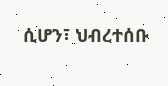ሲሆን፣ ህብረተሰቡ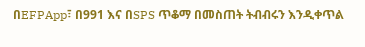በEFPApp፣ በ991 እና በSPS ጥቆማ በመስጠት ትብብሩን እንዲቀጥል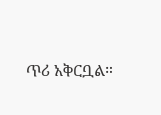ጥሪ አቅርቧል።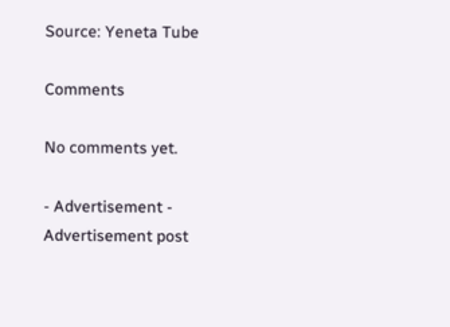Source: Yeneta Tube

Comments

No comments yet.

- Advertisement -
Advertisement post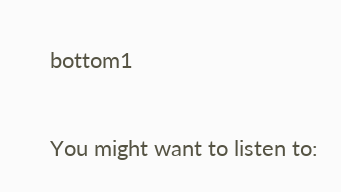bottom1

You might want to listen to: